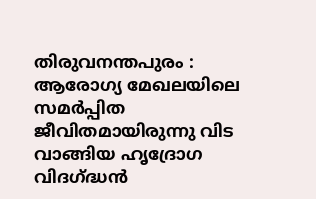തിരുവനന്തപുരം : ആരോഗ്യ മേഖലയിലെ സമർപ്പിത ജീവിതമായിരുന്നു വിട വാങ്ങിയ ഹൃദ്രോഗ വിദഗ്ദ്ധൻ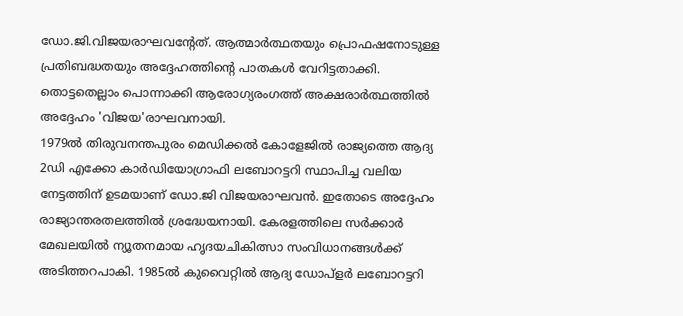ഡോ.ജി.വിജയരാഘവന്റേത്. ആത്മാർത്ഥതയും പ്രൊഫഷനോടുള്ള പ്രതിബദ്ധതയും അദ്ദേഹത്തിന്റെ പാതകൾ വേറിട്ടതാക്കി. തൊട്ടതെല്ലാം പൊന്നാക്കി ആരോഗ്യരംഗത്ത് അക്ഷരാർത്ഥത്തിൽ അദ്ദേഹം 'വിജയ'രാഘവനായി.
1979ൽ തിരുവനന്തപുരം മെഡിക്കൽ കോളേജിൽ രാജ്യത്തെ ആദ്യ 2ഡി എക്കോ കാർഡിയോഗ്രാഫി ലബോറട്ടറി സ്ഥാപിച്ച വലിയ നേട്ടത്തിന് ഉടമയാണ് ഡോ.ജി വിജയരാഘവൻ. ഇതോടെ അദ്ദേഹം രാജ്യാന്തരതലത്തിൽ ശ്രദ്ധേയനായി. കേരളത്തിലെ സർക്കാർ മേഖലയിൽ ന്യൂതനമായ ഹൃദയചികിത്സാ സംവിധാനങ്ങൾക്ക് അടിത്തറപാകി. 1985ൽ കുവൈറ്റിൽ ആദ്യ ഡോപ്ളർ ലബോറട്ടറി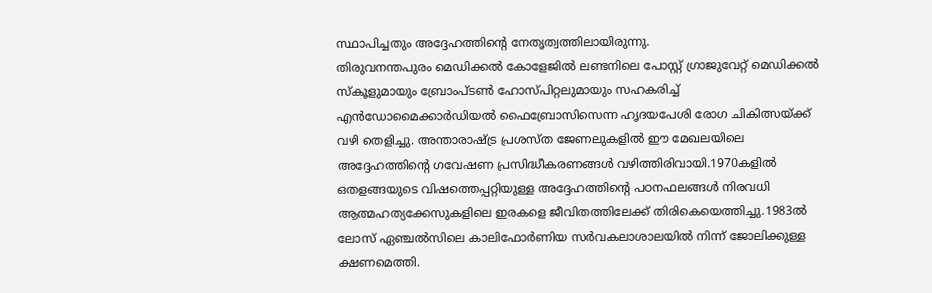സ്ഥാപിച്ചതും അദ്ദേഹത്തിന്റെ നേതൃത്വത്തിലായിരുന്നു.
തിരുവനന്തപുരം മെഡിക്കൽ കോളേജിൽ ലണ്ടനിലെ പോസ്റ്റ് ഗ്രാജുവേറ്റ് മെഡിക്കൽ സ്കൂളുമായും ബ്രോംപ്ടൺ ഹോസ്പിറ്റലുമായും സഹകരിച്ച് എൻഡോമൈക്കാർഡിയൽ ഫൈബ്രോസിസെന്ന ഹൃദയപേശി രോഗ ചികിത്സയ്ക്ക് വഴി തെളിച്ചു. അന്താരാഷ്ട്ര പ്രശസ്ത ജേണലുകളിൽ ഈ മേഖലയിലെ അദ്ദേഹത്തിന്റെ ഗവേഷണ പ്രസിദ്ധീകരണങ്ങൾ വഴിത്തിരിവായി.1970കളിൽ ഒതളങ്ങയുടെ വിഷത്തെപ്പറ്റിയുള്ള അദ്ദേഹത്തിന്റെ പഠനഫലങ്ങൾ നിരവധി ആത്മഹത്യക്കേസുകളിലെ ഇരകളെ ജീവിതത്തിലേക്ക് തിരികെയെത്തിച്ചു.1983ൽ ലോസ് ഏഞ്ചൽസിലെ കാലിഫോർണിയ സർവകലാശാലയിൽ നിന്ന് ജോലിക്കുള്ള ക്ഷണമെത്തി.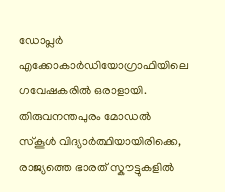ഡോപ്ലർ എക്കോകാർഡിയോഗ്രാഫിയിലെ ഗവേഷകരിൽ ഒരാളായി. തിരുവനന്തപുരം മോഡൽ സ്കൂൾ വിദ്യാർത്ഥിയായിരിക്കെ, രാജ്യത്തെ ഭാരത് സ്കൗട്ടുകളിൽ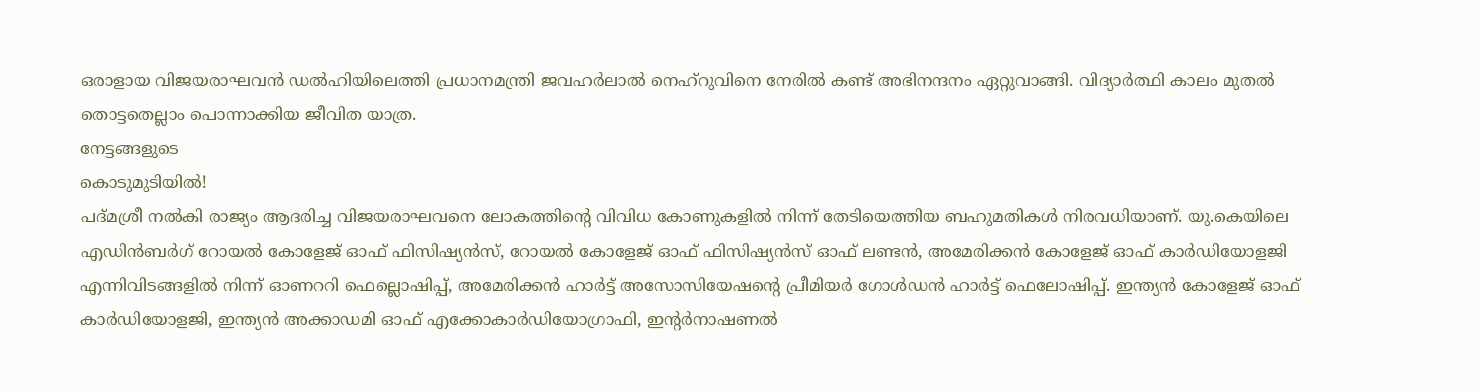ഒരാളായ വിജയരാഘവൻ ഡൽഹിയിലെത്തി പ്രധാനമന്ത്രി ജവഹർലാൽ നെഹ്റുവിനെ നേരിൽ കണ്ട് അഭിനന്ദനം ഏറ്റുവാങ്ങി. വിദ്യാർത്ഥി കാലം മുതൽ തൊട്ടതെല്ലാം പൊന്നാക്കിയ ജീവിത യാത്ര.
നേട്ടങ്ങളുടെ
കൊടുമുടിയിൽ!
പദ്മശ്രീ നൽകി രാജ്യം ആദരിച്ച വിജയരാഘവനെ ലോകത്തിന്റെ വിവിധ കോണുകളിൽ നിന്ന് തേടിയെത്തിയ ബഹുമതികൾ നിരവധിയാണ്. യു.കെയിലെ എഡിൻബർഗ് റോയൽ കോളേജ് ഓഫ് ഫിസിഷ്യൻസ്, റോയൽ കോളേജ് ഓഫ് ഫിസിഷ്യൻസ് ഓഫ് ലണ്ടൻ, അമേരിക്കൻ കോളേജ് ഓഫ് കാർഡിയോളജി എന്നിവിടങ്ങളിൽ നിന്ന് ഓണററി ഫെല്ലൊഷിപ്പ്, അമേരിക്കൻ ഹാർട്ട് അസോസിയേഷന്റെ പ്രീമിയർ ഗോൾഡൻ ഹാർട്ട് ഫെലോഷിപ്പ്. ഇന്ത്യൻ കോളേജ് ഓഫ് കാർഡിയോളജി, ഇന്ത്യൻ അക്കാഡമി ഓഫ് എക്കോകാർഡിയോഗ്രാഫി, ഇന്റർനാഷണൽ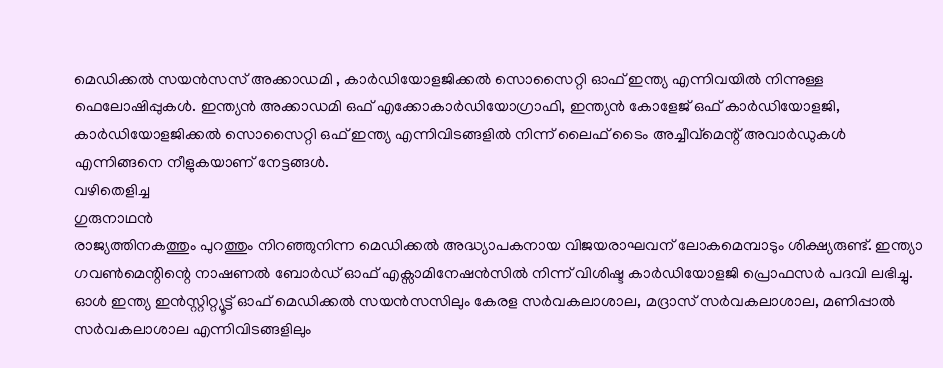മെഡിക്കൽ സയൻസസ് അക്കാഡമി , കാർഡിയോളജിക്കൽ സൊസൈറ്റി ഓഫ് ഇന്ത്യ എന്നിവയിൽ നിന്നുള്ള ഫെലോഷിപ്പുകൾ. ഇന്ത്യൻ അക്കാഡമി ഒഫ് എക്കോകാർഡിയോഗ്രാഫി, ഇന്ത്യൻ കോളേജ് ഒഫ് കാർഡിയോളജി, കാർഡിയോളജിക്കൽ സൊസൈറ്റി ഒഫ് ഇന്ത്യ എന്നിവിടങ്ങളിൽ നിന്ന് ലൈഫ് ടൈം അച്ചീവ്മെന്റ് അവാർഡുകൾ എന്നിങ്ങനെ നീളുകയാണ് നേട്ടങ്ങൾ.
വഴിതെളിച്ച
ഗുരുനാഥൻ
രാജ്യത്തിനകത്തും പുറത്തും നിറഞ്ഞുനിന്ന മെഡിക്കൽ അദ്ധ്യാപകനായ വിജയരാഘവന് ലോകമെമ്പാടും ശിക്ഷ്യരുണ്ട്. ഇന്ത്യാ ഗവൺമെന്റിന്റെ നാഷണൽ ബോർഡ് ഓഫ് എക്സാമിനേഷൻസിൽ നിന്ന് വിശിഷ്ട കാർഡിയോളജി പ്രൊഫസർ പദവി ലഭിച്ചു. ഓൾ ഇന്ത്യ ഇൻസ്റ്റിറ്റ്യൂട്ട് ഓഫ് മെഡിക്കൽ സയൻസസിലും കേരള സർവകലാശാല, മദ്രാസ് സർവകലാശാല, മണിപ്പാൽ സർവകലാശാല എന്നിവിടങ്ങളിലും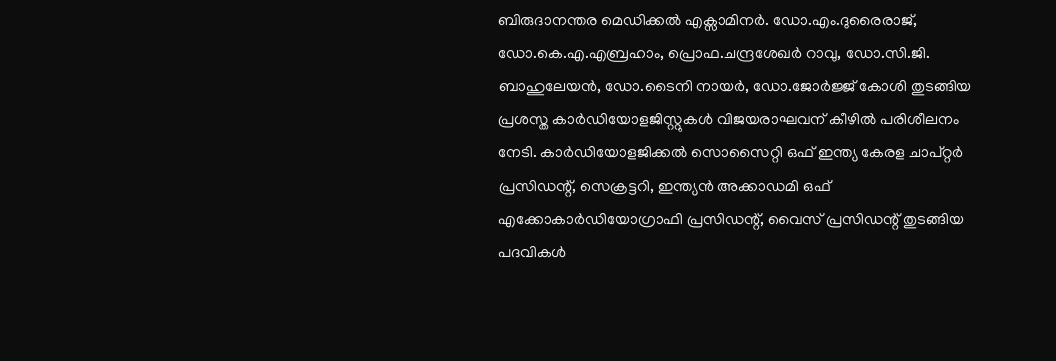ബിരുദാനന്തര മെഡിക്കൽ എക്സാമിനർ. ഡോ.എം.ദുരൈരാജ്, ഡോ.കെ.എ.എബ്രഹാം, പ്രൊഫ.ചന്ദ്രശേഖർ റാവു, ഡോ.സി.ജി. ബാഹുലേയൻ, ഡോ.ടൈനി നായർ, ഡോ.ജോർജ്ജ് കോശി തുടങ്ങിയ പ്രശസ്ത കാർഡിയോളജിസ്റ്റുകൾ വിജയരാഘവന് കീഴിൽ പരിശീലനം നേടി. കാർഡിയോളജിക്കൽ സൊസൈറ്റി ഒഫ് ഇന്ത്യ കേരള ചാപ്റ്റർ പ്രസിഡന്റ്, സെക്രട്ടറി, ഇന്ത്യൻ അക്കാഡമി ഒഫ് എക്കോകാർഡിയോഗ്രാഫി പ്രസിഡന്റ്, വൈസ് പ്രസിഡന്റ് തുടങ്ങിയ പദവികൾ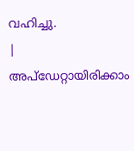വഹിച്ചു.
|
അപ്ഡേറ്റായിരിക്കാം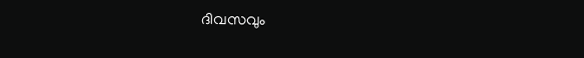ദിവസവും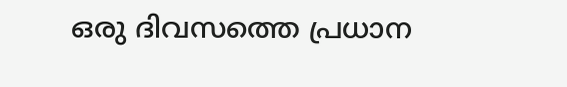ഒരു ദിവസത്തെ പ്രധാന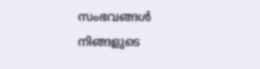സംഭവങ്ങൾ നിങ്ങളുടെ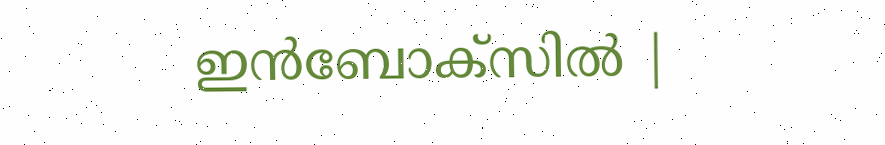ഇൻബോക്സിൽ |